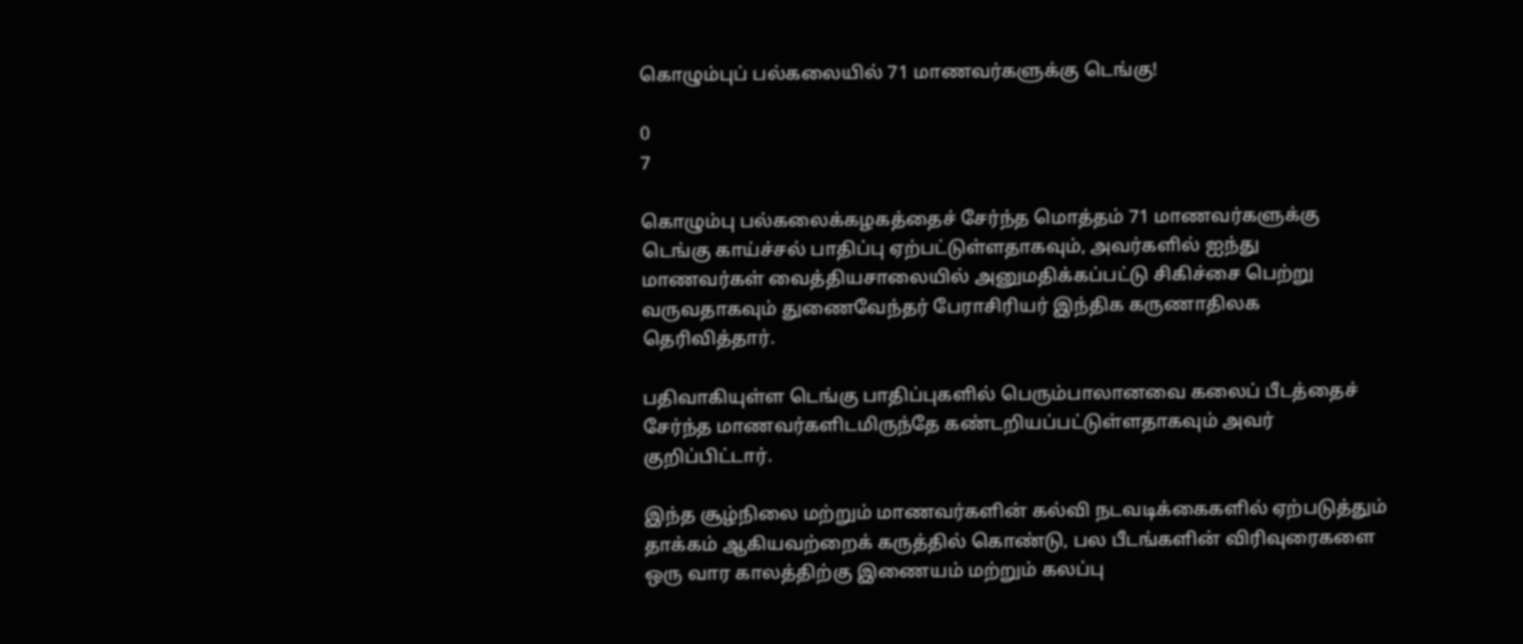கொழும்புப் பல்கலையில் 71 மாணவர்களுக்கு டெங்கு!

0
7

கொழும்பு பல்கலைக்கழகத்தைச் சேர்ந்த மொத்தம் 71 மாணவர்களுக்கு டெங்கு காய்ச்சல் பாதிப்பு ஏற்பட்டுள்ளதாகவும், அவர்களில் ஐந்து மாணவர்கள் வைத்தியசாலையில் அனுமதிக்கப்பட்டு சிகிச்சை பெற்று வருவதாகவும் துணைவேந்தர் பேராசிரியர் இந்திக கருணாதிலக தெரிவித்தார்.

பதிவாகியுள்ள டெங்கு பாதிப்புகளில் பெரும்பாலானவை கலைப் பீடத்தைச் சேர்ந்த மாணவர்களிடமிருந்தே கண்டறியப்பட்டுள்ளதாகவும் அவர் குறிப்பிட்டார்.

இந்த சூழ்நிலை மற்றும் மாணவர்களின் கல்வி நடவடிக்கைகளில் ஏற்படுத்தும் தாக்கம் ஆகியவற்றைக் கருத்தில் கொண்டு, பல பீடங்களின் விரிவுரைகளை ஒரு வார காலத்திற்கு இணையம் மற்றும் கலப்பு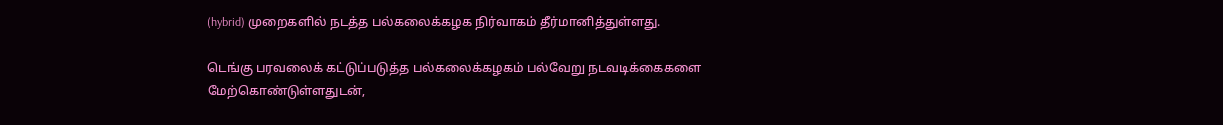(hybrid) முறைகளில் நடத்த பல்கலைக்கழக நிர்வாகம் தீர்மானித்துள்ளது.

டெங்கு பரவலைக் கட்டுப்படுத்த பல்கலைக்கழகம் பல்வேறு நடவடிக்கைகளை மேற்கொண்டுள்ளதுடன்,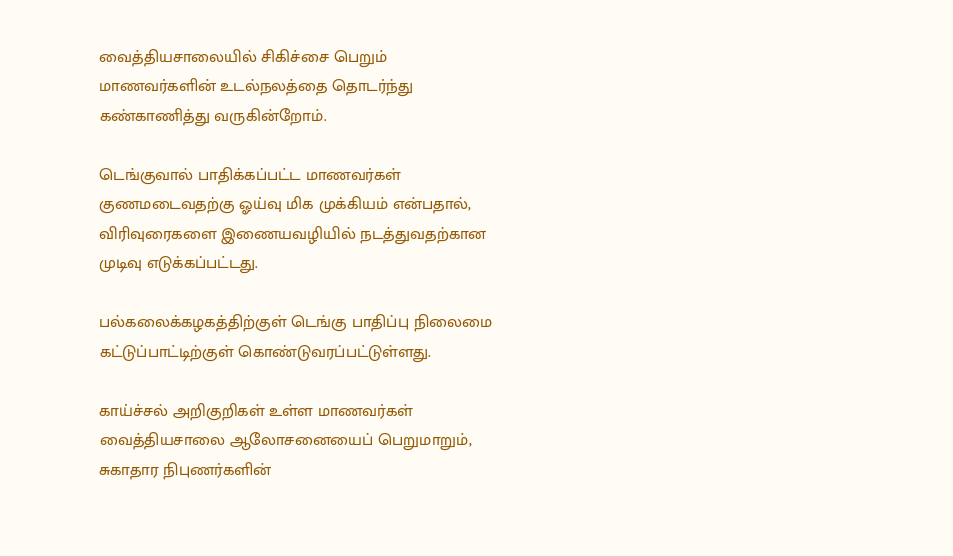வைத்தியசாலையில் சிகிச்சை பெறும் மாணவர்களின் உடல்நலத்தை தொடர்ந்து கண்காணித்து வருகின்றோம்.

டெங்குவால் பாதிக்கப்பட்ட மாணவர்கள் குணமடைவதற்கு ஓய்வு மிக முக்கியம் என்பதால், விரிவுரைகளை இணையவழியில் நடத்துவதற்கான முடிவு எடுக்கப்பட்டது.

பல்கலைக்கழகத்திற்குள் டெங்கு பாதிப்பு நிலைமை கட்டுப்பாட்டிற்குள் கொண்டுவரப்பட்டுள்ளது.

காய்ச்சல் அறிகுறிகள் உள்ள மாணவர்கள் வைத்தியசாலை ஆலோசனையைப் பெறுமாறும், சுகாதார நிபுணர்களின்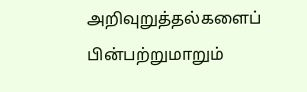அறிவுறுத்தல்களைப் பின்பற்றுமாறும்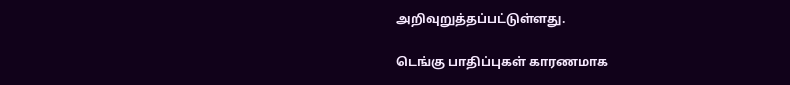அறிவுறுத்தப்பட்டுள்ளது.

டெங்கு பாதிப்புகள் காரணமாக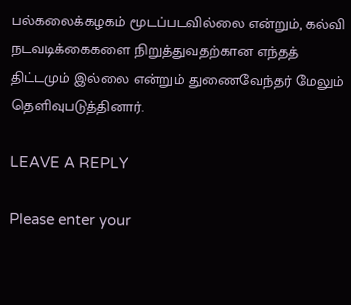பல்கலைக்கழகம் மூடப்படவில்லை என்றும், கல்வி நடவடிக்கைகளை நிறுத்துவதற்கான எந்தத் திட்டமும் இல்லை என்றும் துணைவேந்தர் மேலும் தெளிவுபடுத்தினார்.

LEAVE A REPLY

Please enter your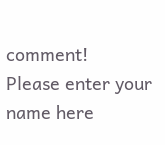comment!
Please enter your name here